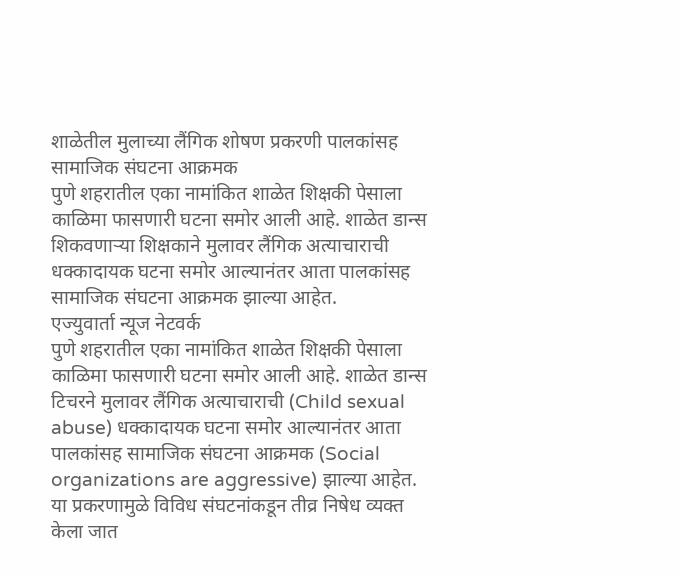शाळेतील मुलाच्या लैंगिक शोषण प्रकरणी पालकांसह सामाजिक संघटना आक्रमक
पुणे शहरातील एका नामांकित शाळेत शिक्षकी पेसाला काळिमा फासणारी घटना समोर आली आहे. शाळेत डान्स शिकवणाऱ्या शिक्षकाने मुलावर लैंगिक अत्याचाराची धक्कादायक घटना समोर आल्यानंतर आता पालकांसह सामाजिक संघटना आक्रमक झाल्या आहेत.
एज्युवार्ता न्यूज नेटवर्क
पुणे शहरातील एका नामांकित शाळेत शिक्षकी पेसाला काळिमा फासणारी घटना समोर आली आहे. शाळेत डान्स टिचरने मुलावर लैंगिक अत्याचाराची (Child sexual abuse) धक्कादायक घटना समोर आल्यानंतर आता पालकांसह सामाजिक संघटना आक्रमक (Social organizations are aggressive) झाल्या आहेत. या प्रकरणामुळे विविध संघटनांकडून तीव्र निषेध व्यक्त केला जात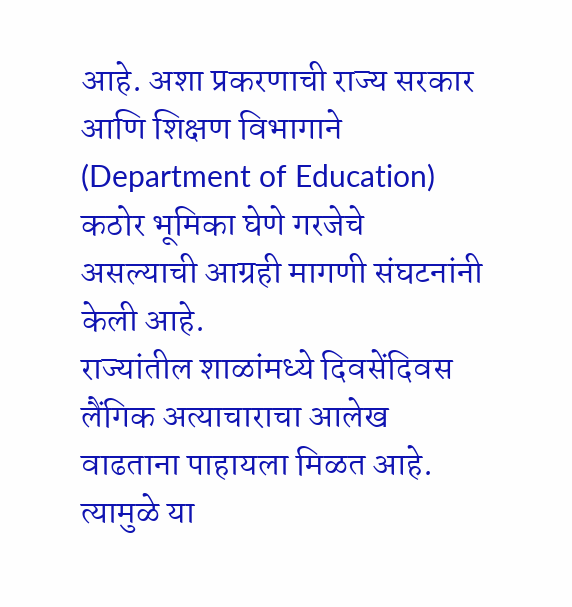आहे. अशा प्रकरणाची राज्य सरकार आणि शिक्षण विभागाने (Department of Education) कठोर भूमिका घेणे गरजेचे असल्याची आग्रही मागणी संघटनांनी केली आहे.
राज्यांतील शाळांमध्ये दिवसेंदिवस लैंगिक अत्याचाराचा आलेख वाढताना पाहायला मिळत आहे. त्यामुळे या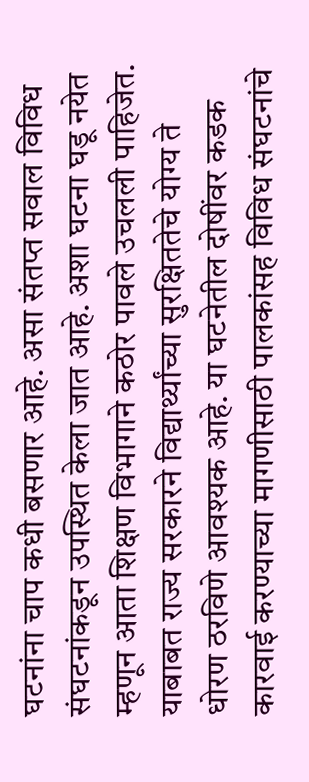घटनांना चाप कधी बसणार आहे. असा संतप्त सवाल विविध संघटनांकडून उपस्थित केला जात आहे. अशा घटना घडू नयेत म्हणून आता शिक्षण विभागाने कठोर पावले उचलली पाहिजेत. याबाबत राज्य सरकारने विद्यार्थ्यांच्या सुरक्षिततेचे योग्य ते धोरण ठरविणे आवश्यक आहे. या घटनेतील दोषींवर कडक कारवाई करण्याच्या मागणीसाठी पालकांसह विविध संघटनांचे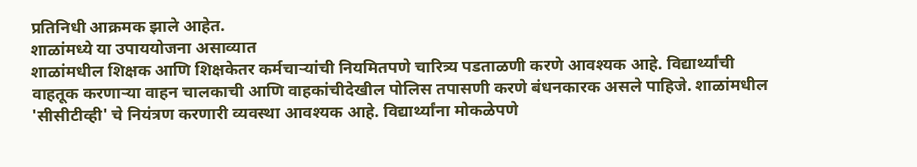प्रतिनिधी आक्रमक झाले आहेत.
शाळांमध्ये या उपाययोजना असाव्यात
शाळांमधील शिक्षक आणि शिक्षकेतर कर्मचाऱ्यांची नियमितपणे चारित्र्य पडताळणी करणे आवश्यक आहे. विद्यार्थ्यांची वाहतूक करणाऱ्या वाहन चालकाची आणि वाहकांचीदेखील पोलिस तपासणी करणे बंधनकारक असले पाहिजे. शाळांमधील 'सीसीटीव्ही' चे नियंत्रण करणारी व्यवस्था आवश्यक आहे. विद्यार्थ्यांना मोकळेपणे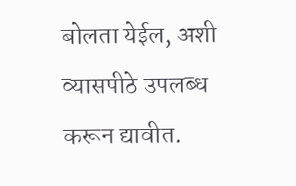बोलता येईल, अशी व्यासपीठे उपलब्ध करून द्यावीत.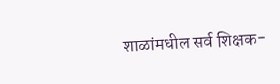शाळांमधील सर्व शिक्षक-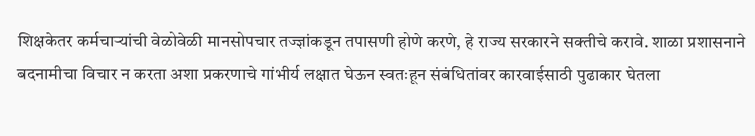शिक्षकेतर कर्मचाऱ्यांची वेळोवेळी मानसोपचार तज्ज्ञांकडून तपासणी होणे करणे, हे राज्य सरकारने सक्तीचे करावे. शाळा प्रशासनाने बदनामीचा विचार न करता अशा प्रकरणाचे गांभीर्य लक्षात घेऊन स्वतःहून संबंधितांवर कारवाईसाठी पुढाकार घेतला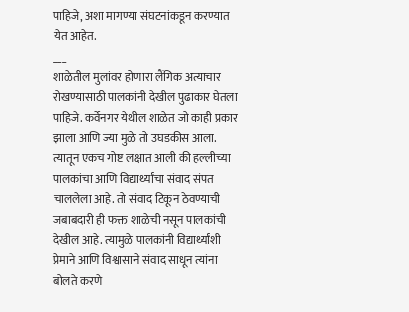पाहिजे, अशा मागण्या संघटनांकडून करण्यात येत आहेत.
___
शाळेतील मुलांवर होणारा लैंगिक अत्याचार रोखण्यासाठी पालकांनी देखील पुढाकार घेतला पाहिजे. कर्वेनगर येथील शाळेत जो काही प्रकार झाला आणि ज्या मुळे तो उघडकीस आला. त्यातून एकच गोष्ट लक्षात आली की हल्लीच्या पालकांचा आणि विद्यार्थ्यांचा संवाद संपत चाललेला आहे. तो संवाद टिकून ठेवण्याची जबाबदारी ही फक्त शाळेची नसून पालकांची देखील आहे. त्यामुळे पालकांनी विद्यार्थ्यांशी प्रेमाने आणि विश्वासाने संवाद साधून त्यांना बोलते करणे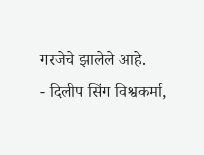गरजेचे झालेले आहे.
- दिलीप सिंग विश्वकर्मा,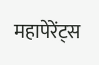महापेरेंट्स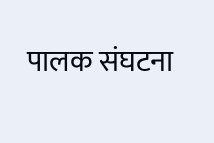पालक संघटना